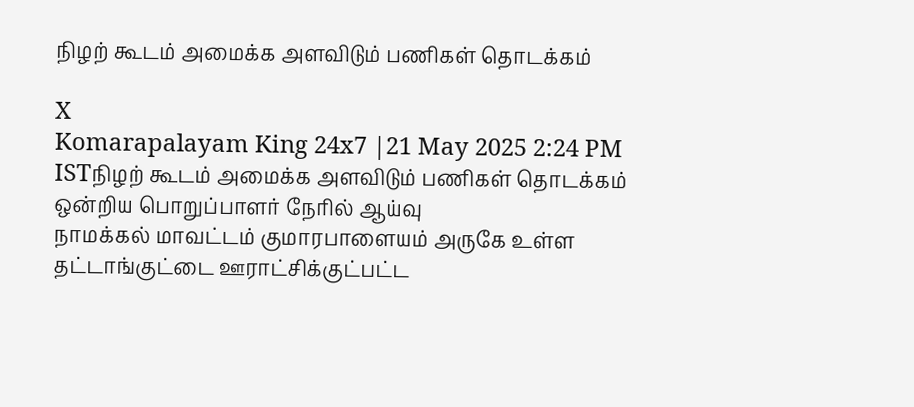நிழற் கூடம் அமைக்க அளவிடும் பணிகள் தொடக்கம்

X
Komarapalayam King 24x7 |21 May 2025 2:24 PM ISTநிழற் கூடம் அமைக்க அளவிடும் பணிகள் தொடக்கம் ஒன்றிய பொறுப்பாளர் நேரில் ஆய்வு
நாமக்கல் மாவட்டம் குமாரபாளையம் அருகே உள்ள தட்டாங்குட்டை ஊராட்சிக்குட்பட்ட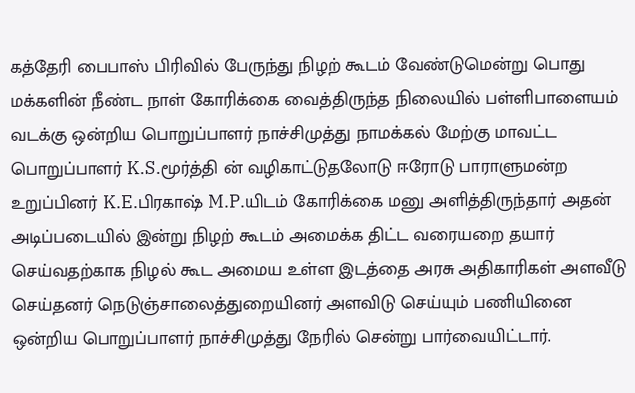கத்தேரி பைபாஸ் பிரிவில் பேருந்து நிழற் கூடம் வேண்டுமென்று பொது மக்களின் நீண்ட நாள் கோரிக்கை வைத்திருந்த நிலையில் பள்ளிபாளையம் வடக்கு ஒன்றிய பொறுப்பாளர் நாச்சிமுத்து நாமக்கல் மேற்கு மாவட்ட பொறுப்பாளர் K.S.மூர்த்தி ன் வழிகாட்டுதலோடு ஈரோடு பாராளுமன்ற உறுப்பினர் K.E.பிரகாஷ் M.P.யிடம் கோரிக்கை மனு அளித்திருந்தார் அதன் அடிப்படையில் இன்று நிழற் கூடம் அமைக்க திட்ட வரையறை தயார் செய்வதற்காக நிழல் கூட அமைய உள்ள இடத்தை அரசு அதிகாரிகள் அளவீடு செய்தனர் நெடுஞ்சாலைத்துறையினர் அளவிடு செய்யும் பணியினை ஒன்றிய பொறுப்பாளர் நாச்சிமுத்து நேரில் சென்று பார்வையிட்டார்.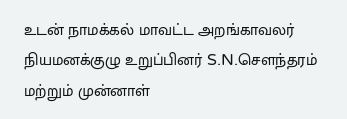உடன் நாமக்கல் மாவட்ட அறங்காவலர் நியமனக்குழு உறுப்பினர் S.N.சௌந்தரம் மற்றும் முன்னாள்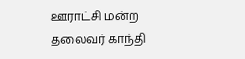ஊராட்சி மன்ற தலைவர் காந்தி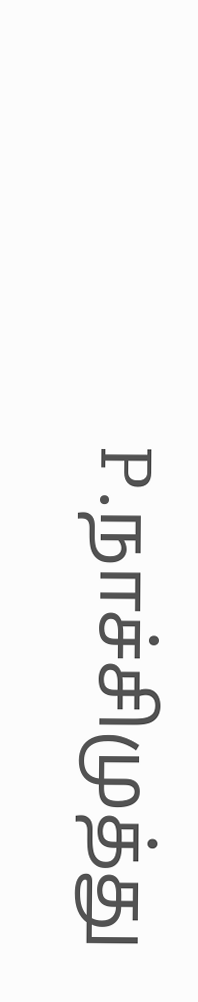P.நாச்சிமுத்து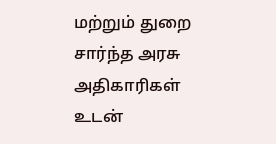மற்றும் துறை சார்ந்த அரசு அதிகாரிகள் உடன்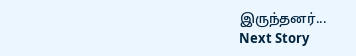இருந்தனர்...
Next Story